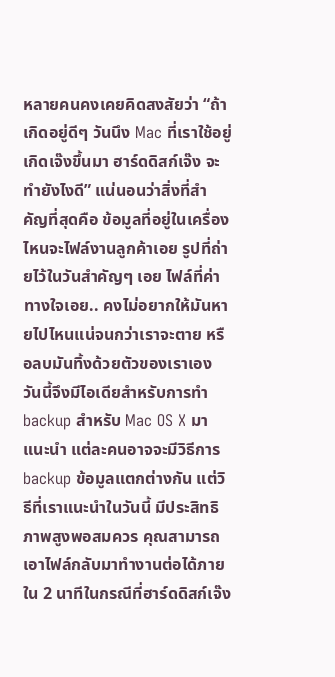หลายคนคงเคยคิดสงสัยว่า “ถ้าเกิดอยู่ดีๆ วันนึง Mac ที่เราใช้อยู่เกิดเจ๊งขึ้นมา ฮาร์ดดิสก์เจ๊ง จะทำยังไงดี” แน่นอนว่าสิ่งที่สำคัญที่สุดคือ ข้อมูลที่อยู่ในเครื่อง ไหนจะไฟล์งานลูกค้าเอย รูปที่ถ่ายไว้ในวันสำคัญๆ เอย ไฟล์ที่ค่าทางใจเอย.. คงไม่อยากให้มันหายไปไหนแน่จนกว่าเราจะตาย หรือลบมันทิ้งด้วยตัวของเราเอง
วันนี้จึงมีไอเดียสำหรับการทำ backup สำหรับ Mac OS X มาแนะนำ แต่ละคนอาจจะมีวิธีการ backup ข้อมูลแตกต่างกัน แต่วิธีที่เราแนะนำในวันนี้ มีประสิทธิภาพสูงพอสมควร คุณสามารถเอาไฟล์กลับมาทำงานต่อได้ภายใน 2 นาทีในกรณีที่ฮาร์ดดิสก์เจ๊ง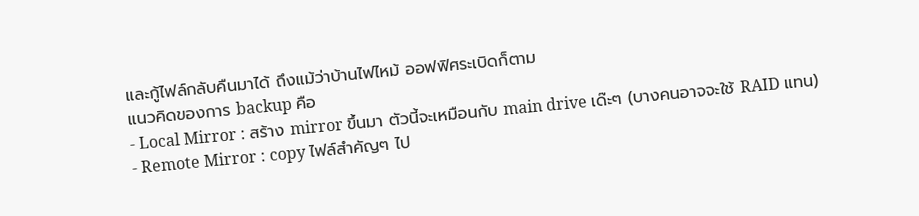และกู้ไฟล์กลับคืนมาได้ ถึงแม้ว่าบ้านไฟไหม้ ออฟฟิศระเบิดก็ตาม
แนวคิดของการ backup คือ
- Local Mirror : สร้าง mirror ขึ้นมา ตัวนี้จะเหมือนกับ main drive เด๊ะๆ (บางคนอาจจะใช้ RAID แทน)
- Remote Mirror : copy ไฟล์สำคัญๆ ไป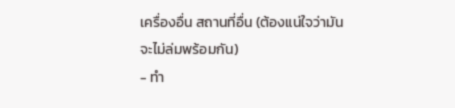เครื่องอื่น สถานที่อื่น (ต้องแน่ใจว่ามันจะไม่ล่มพร้อมกัน)
- ทำ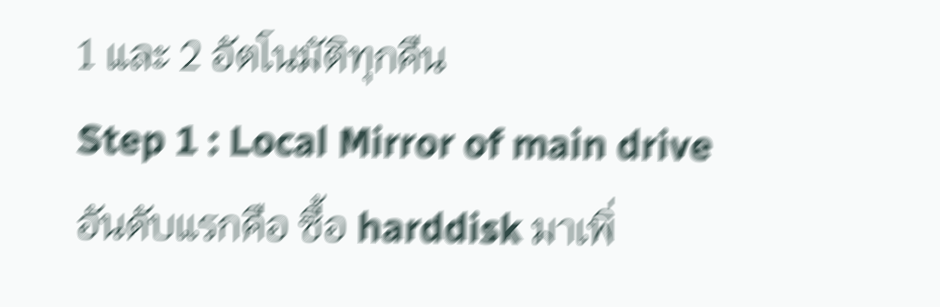1 และ 2 อัตโนมัติทุกคืน
Step 1 : Local Mirror of main drive
อันดับแรกคือ ซื้อ harddisk มาเพิ่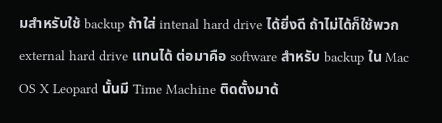มสำหรับใช้ backup ถ้าใส่ intenal hard drive ได้ยิ่งดี ถ้าไม่ได้ก็ใช้พวก external hard drive แทนได้ ต่อมาคือ software สำหรับ backup ใน Mac OS X Leopard นั้นมี Time Machine ติดตั้งมาด้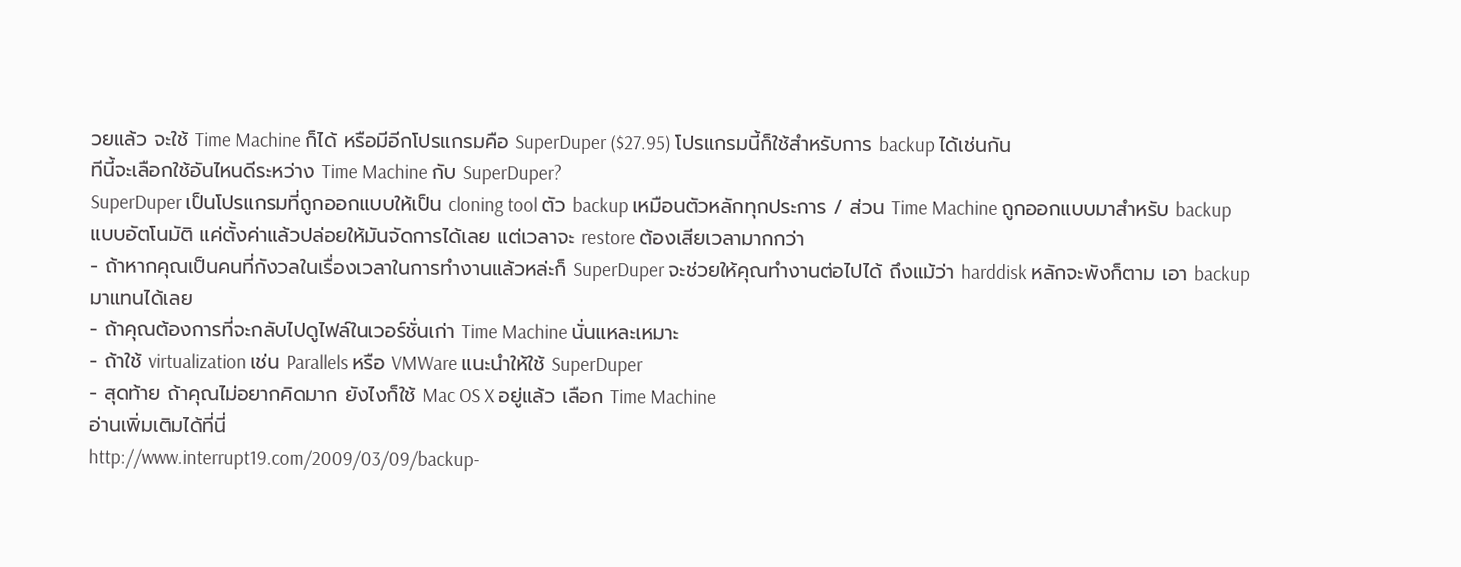วยแล้ว จะใช้ Time Machine ก็ได้ หรือมีอีกโปรแกรมคือ SuperDuper ($27.95) โปรแกรมนี้ก็ใช้สำหรับการ backup ได้เช่นกัน
ทีนี้จะเลือกใช้อันไหนดีระหว่าง Time Machine กับ SuperDuper?
SuperDuper เป็นโปรแกรมที่ถูกออกแบบให้เป็น cloning tool ตัว backup เหมือนตัวหลักทุกประการ / ส่วน Time Machine ถูกออกแบบมาสำหรับ backup แบบอัตโนมัติ แค่ตั้งค่าแล้วปล่อยให้มันจัดการได้เลย แต่เวลาจะ restore ต้องเสียเวลามากกว่า
- ถ้าหากคุณเป็นคนที่กังวลในเรื่องเวลาในการทำงานแล้วหล่ะก็ SuperDuper จะช่วยให้คุณทำงานต่อไปได้ ถึงแม้ว่า harddisk หลักจะพังก็ตาม เอา backup มาแทนได้เลย
- ถ้าคุณต้องการที่จะกลับไปดูไฟล์ในเวอร์ชั่นเก่า Time Machine นั่นแหละเหมาะ
- ถ้าใช้ virtualization เช่น Parallels หรือ VMWare แนะนำให้ใช้ SuperDuper
- สุดท้าย ถ้าคุณไม่อยากคิดมาก ยังไงก็ใช้ Mac OS X อยู่แล้ว เลือก Time Machine
อ่านเพิ่มเติมได้ที่นี่
http://www.interrupt19.com/2009/03/09/backup-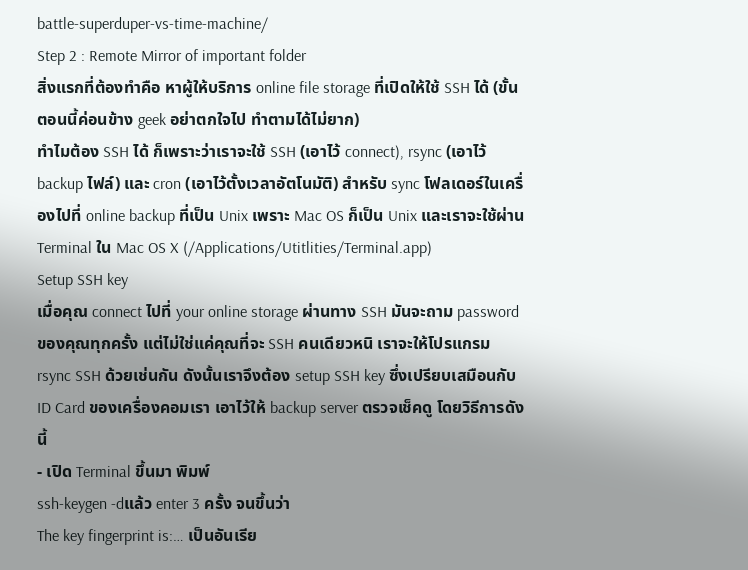battle-superduper-vs-time-machine/
Step 2 : Remote Mirror of important folder
สิ่งแรกที่ต้องทำคือ หาผู้ให้บริการ online file storage ที่เปิดให้ใช้ SSH ได้ (ขั้นตอนนี้ค่อนข้าง geek อย่าตกใจไป ทำตามได้ไม่ยาก)
ทำไมต้อง SSH ได้ ก็เพราะว่าเราจะใช้ SSH (เอาไว้ connect), rsync (เอาไว้ backup ไฟล์) และ cron (เอาไว้ตั้งเวลาอัตโนมัติ) สำหรับ sync โฟลเดอร์ในเครื่องไปที่ online backup ที่เป็น Unix เพราะ Mac OS ก็เป็น Unix และเราจะใช้ผ่าน Terminal ใน Mac OS X (/Applications/Utitlities/Terminal.app)
Setup SSH key
เมื่อคุณ connect ไปที่ your online storage ผ่านทาง SSH มันจะถาม password ของคุณทุกครั้ง แต่ไม่ใช่แค่คุณที่จะ SSH คนเดียวหนิ เราจะให้โปรแกรม rsync SSH ด้วยเช่นกัน ดังนั้นเราจึงต้อง setup SSH key ซึ่งเปรียบเสมือนกับ ID Card ของเครื่องคอมเรา เอาไว้ให้ backup server ตรวจเช็คดู โดยวิธีการดังนี้
- เปิด Terminal ขึ้นมา พิมพ์
ssh-keygen -dแล้ว enter 3 ครั้ง จนขึ้นว่า
The key fingerprint is:… เป็นอันเรีย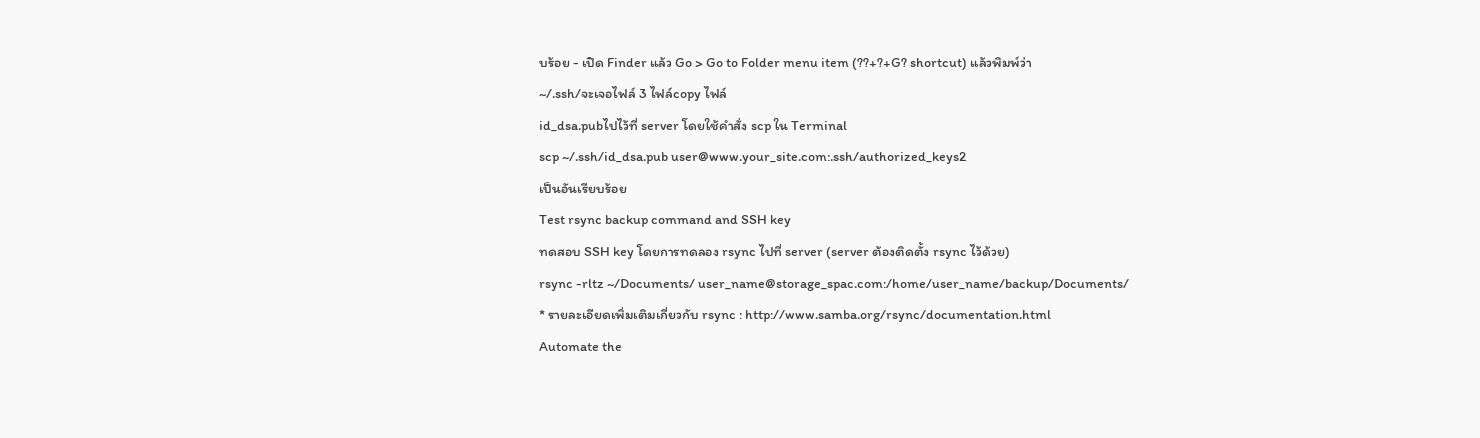บร้อย - เปิด Finder แล้ว Go > Go to Folder menu item (??+?+G? shortcut) แล้วพิมพ์ว่า
~/.ssh/จะเจอไฟล์ 3 ไฟล์copy ไฟล์
id_dsa.pubไปไว้ที่ server โดยใช้คำสั่ง scp ใน Terminal
scp ~/.ssh/id_dsa.pub user@www.your_site.com:.ssh/authorized_keys2
เป็นอันเรียบร้อย
Test rsync backup command and SSH key
ทดสอบ SSH key โดยการทดลอง rsync ไปที่ server (server ต้องติดตั้ง rsync ไว้ด้วย)
rsync -rltz ~/Documents/ user_name@storage_spac.com:/home/user_name/backup/Documents/
* รายละเอียดเพิ่มเติมเกี่ยวกับ rsync : http://www.samba.org/rsync/documentation.html
Automate the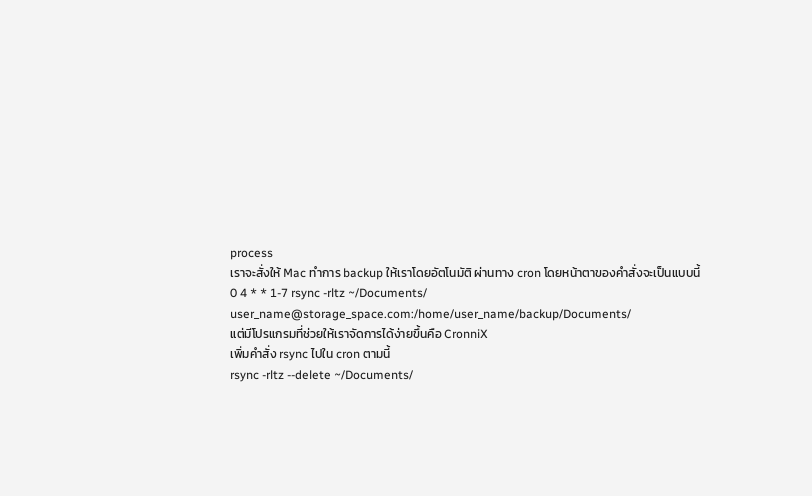process
เราจะสั่งให้ Mac ทำการ backup ให้เราโดยอัตโนมัติ ผ่านทาง cron โดยหน้าตาของคำสั่งจะเป็นแบบนี้
0 4 * * 1-7 rsync -rltz ~/Documents/ user_name@storage_space.com:/home/user_name/backup/Documents/
แต่มีโปรแกรมที่ช่วยให้เราจัดการได้ง่ายขึ้นคือ CronniX
เพิ่มคำสั่ง rsync ไปใน cron ตามนี้
rsync -rltz --delete ~/Documents/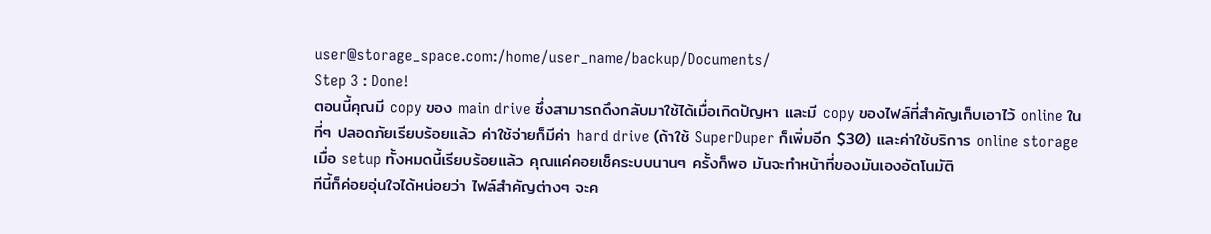user@storage_space.com:/home/user_name/backup/Documents/
Step 3 : Done!
ตอนนี้คุณมี copy ของ main drive ซึ่งสามารถดึงกลับมาใช้ได้เมื่อเกิดปัญหา และมี copy ของไฟล์ที่สำคัญเก็บเอาไว้ online ในที่ๆ ปลอดภัยเรียบร้อยแล้ว ค่าใช้จ่ายก็มีค่า hard drive (ถ้าใช้ SuperDuper ก็เพิ่มอีก $30) และค่าใช้บริการ online storage
เมื่อ setup ทั้งหมดนี้เรียบร้อยแล้ว คุณแค่คอยเช็คระบบนานๆ ครั้งก็พอ มันจะทำหน้าที่ของมันเองอัตโนมัติ
ทีนี้ก็ค่อยอุ่นใจได้หน่อยว่า ไฟล์สำคัญต่างๆ จะค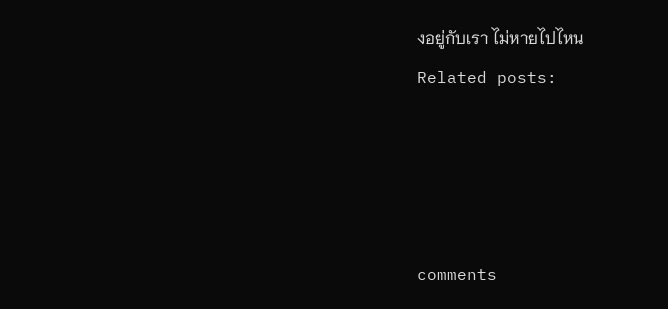งอยู่กับเรา ไม่หายไปไหน
Related posts:




comments